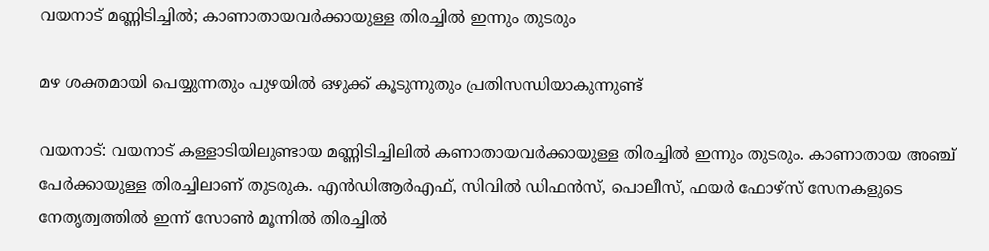വയനാട് മണ്ണിടിച്ചില്‍; കാണാതായവര്‍ക്കായുള്ള തിരച്ചില്‍ ഇന്നും തുടരും

മഴ ശക്തമായി പെയ്യുന്നതും പുഴയില്‍ ഒഴുക്ക് കൂടുന്നുതും പ്രതിസന്ധിയാകുന്നുണ്ട്

വയനാട്: വയനാട് കള്ളാടിയിലുണ്ടായ മണ്ണിടിച്ചിലില്‍ കണാതായവര്‍ക്കായുള്ള തിരച്ചില്‍ ഇന്നും തുടരും. കാണാതായ അഞ്ച് പേര്‍ക്കായുള്ള തിരച്ചിലാണ് തുടരുക. എന്‍ഡിആര്‍എഫ്, സിവില്‍ ഡിഫന്‍സ്, പൊലീസ്, ഫയര്‍ ഫോഴ്‌സ് സേനകളുടെ നേതൃത്വത്തില്‍ ഇന്ന് സോണ്‍ മൂന്നില്‍ തിരച്ചില്‍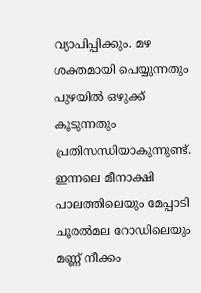വ്യാപിപ്പിക്കും. മഴ ശക്തമായി പെയ്യുന്നതും പുഴയില്‍ ഒഴുക്ക് കൂടുന്നതും പ്രതിസന്ധിയാകുന്നുണ്ട്. ഇന്നലെ മീനാക്ഷി പാലത്തിലെയും മേപ്പാടി ചൂരല്‍മല റോഡിലെയും മണ്ണ് നീക്കം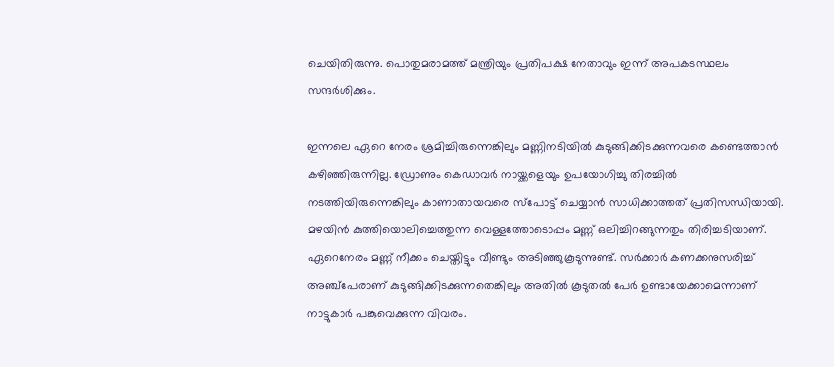ചെയിതിരുന്നു. പൊതുമരാമത്ത് മന്ത്രിയും പ്രതിപക്ഷ നേതാവും ഇന്ന് അപകടസ്ഥലം സന്ദര്‍ശിക്കും.

ഇന്നലെ ഏറെ നേരം ശ്രമിച്ചിരുന്നെങ്കിലും മണ്ണിനടിയില്‍ കുടുങ്ങിക്കിടക്കുന്നവരെ കണ്ടെത്താന്‍ കഴിഞ്ഞിരുന്നില്ല. ഡ്രോണും കെഡാവര്‍ നായ്ക്കളെയും ഉപയോഗിച്ചു തിരച്ചില്‍ നടത്തിയിരുന്നെങ്കിലും കാണാതായവരെ സ്‌പോട്ട് ചെയ്യാന്‍ സാധിക്കാത്തത് പ്രതിസന്ധിയായി. മഴയിന്‍ കുത്തിയൊലിച്ചെത്തുന്ന വെള്ളത്തോടൊപ്പം മണ്ണ് ഒലിച്ചിറങ്ങുന്നതും തിരിച്ചടിയാണ്. ഏറെനേരം മണ്ണ് നീക്കം ചെയ്തിട്ടും വീണ്ടും അടിഞ്ഞുകൂടുന്നുണ്ട്. സര്‍ക്കാര്‍ കണക്കനുസരിച്ച് അഞ്ച്‌പേരാണ് കുടുങ്ങിക്കിടക്കുന്നതെങ്കിലും അതില്‍ കൂടുതല്‍ പേര്‍ ഉണ്ടായേക്കാമെന്നാണ് നാട്ടുകാര്‍ പങ്കുവെക്കുന്ന വിവരം.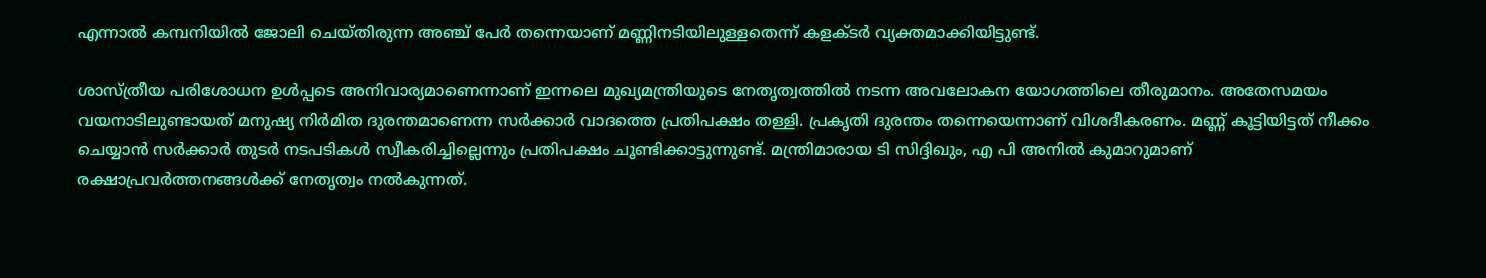എന്നാല്‍ കമ്പനിയില്‍ ജോലി ചെയ്തിരുന്ന അഞ്ച് പേര്‍ തന്നെയാണ് മണ്ണിനടിയിലുള്ളതെന്ന് കളക്ടര്‍ വ്യക്തമാക്കിയിട്ടുണ്ട്.

ശാസ്ത്രീയ പരിശോധന ഉള്‍പ്പടെ അനിവാര്യമാണെന്നാണ് ഇന്നലെ മുഖ്യമന്ത്രിയുടെ നേതൃത്വത്തില്‍ നടന്ന അവലോകന യോഗത്തിലെ തീരുമാനം. അതേസമയം വയനാടിലുണ്ടായത് മനുഷ്യ നിര്‍മിത ദുരന്തമാണെന്ന സര്‍ക്കാര്‍ വാദത്തെ പ്രതിപക്ഷം തള്ളി. പ്രകൃതി ദുരന്തം തന്നെയെന്നാണ് വിശദീകരണം. മണ്ണ് കൂട്ടിയിട്ടത് നീക്കം ചെയ്യാന്‍ സര്‍ക്കാര്‍ തുടര്‍ നടപടികള്‍ സ്വീകരിച്ചില്ലെന്നും പ്രതിപക്ഷം ചൂണ്ടിക്കാട്ടുന്നുണ്ട്. മന്ത്രിമാരായ ടി സിദ്ദിഖും, എ പി അനില്‍ കുമാറുമാണ് രക്ഷാപ്രവര്‍ത്തനങ്ങള്‍ക്ക് നേതൃത്വം നല്‍കുന്നത്.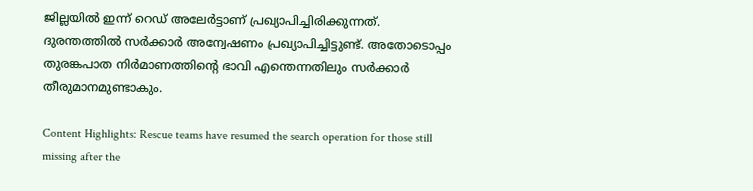ജില്ലയില്‍ ഇന്ന് റെഡ് അലേര്‍ട്ടാണ് പ്രഖ്യാപിച്ചിരിക്കുന്നത്. ദുരന്തത്തില്‍ സര്‍ക്കാര്‍ അന്വേഷണം പ്രഖ്യാപിച്ചിട്ടുണ്ട്. അതോടൊപ്പം തുരങ്കപാത നിര്‍മാണത്തിന്റെ ഭാവി എന്തെന്നതിലും സര്‍ക്കാര്‍ തീരുമാനമുണ്ടാകും.

Content Highlights: Rescue teams have resumed the search operation for those still missing after the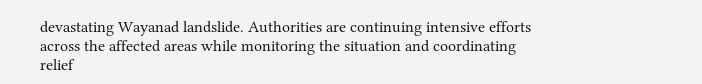devastating Wayanad landslide. Authorities are continuing intensive efforts across the affected areas while monitoring the situation and coordinating relief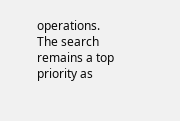operations. The search remains a top priority as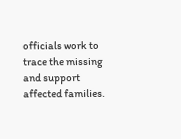officials work to trace the missing and support affected families.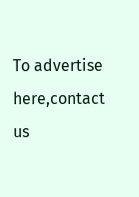To advertise here,contact us